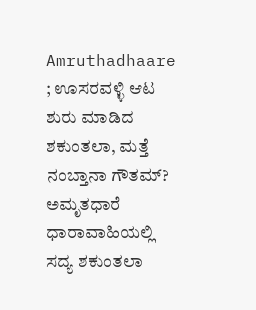Amruthadhaare ; ಊಸರವಳ್ಳಿ ಆಟ ಶುರು ಮಾಡಿದ ಶಕುಂತಲಾ, ಮತ್ತೆ ನಂಬ್ತಾನಾ ಗೌತಮ್?
ಅಮೃತಧಾರೆ ಧಾರಾವಾಹಿಯಲ್ಲಿ ಸದ್ಯ ಶಕುಂತಲಾ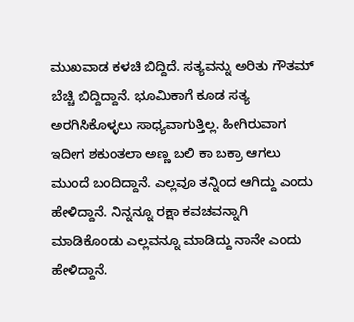ಮುಖವಾಡ ಕಳಚಿ ಬಿದ್ದಿದೆ. ಸತ್ಯವನ್ನು ಅರಿತು ಗೌತಮ್ ಬೆಚ್ಚಿ ಬಿದ್ದಿದ್ದಾನೆ. ಭೂಮಿಕಾಗೆ ಕೂಡ ಸತ್ಯ ಅರಗಿಸಿಕೊಳ್ಳಲು ಸಾಧ್ಯವಾಗುತ್ತಿಲ್ಲ. ಹೀಗಿರುವಾಗ ಇದೀಗ ಶಕುಂತಲಾ ಅಣ್ಣ ಬಲಿ ಕಾ ಬಕ್ರಾ ಆಗಲು ಮುಂದೆ ಬಂದಿದ್ದಾನೆ. ಎಲ್ಲವೂ ತನ್ನಿಂದ ಆಗಿದ್ದು ಎಂದು ಹೇಳಿದ್ದಾನೆ. ನಿನ್ನನ್ನೂ ರಕ್ಷಾ ಕವಚವನ್ನಾಗಿ ಮಾಡಿಕೊಂಡು ಎಲ್ಲವನ್ನೂ ಮಾಡಿದ್ದು ನಾನೇ ಎಂದು ಹೇಳಿದ್ದಾನೆ.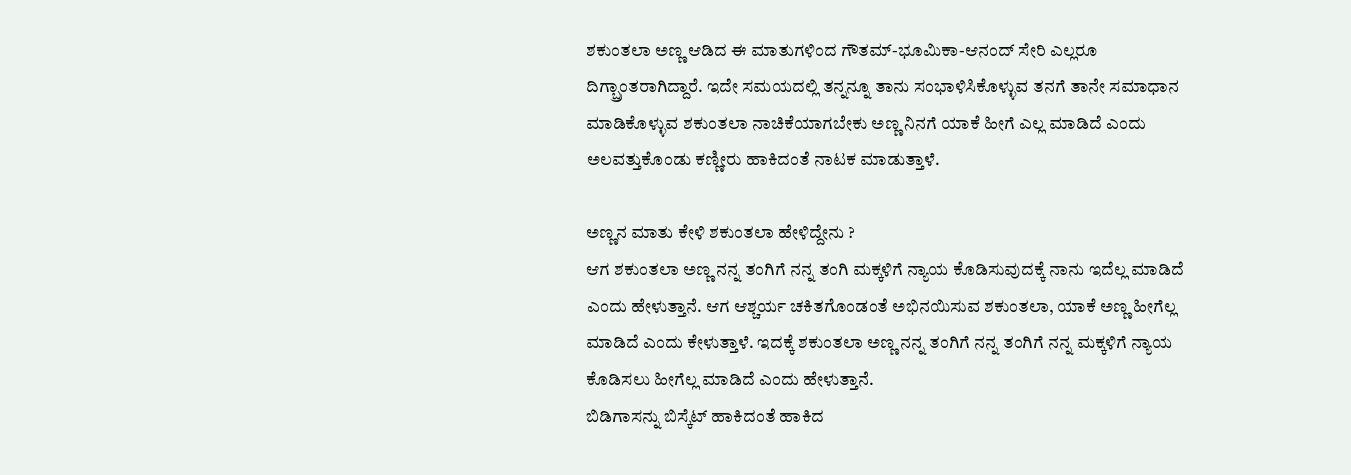ಶಕುಂತಲಾ ಅಣ್ಣ ಆಡಿದ ಈ ಮಾತುಗಳಿಂದ ಗೌತಮ್-ಭೂಮಿಕಾ-ಆನಂದ್ ಸೇರಿ ಎಲ್ಲರೂ ದಿಗ್ಬ್ರಾಂತರಾಗಿದ್ದಾರೆ. ಇದೇ ಸಮಯದಲ್ಲಿ ತನ್ನನ್ನೂ ತಾನು ಸಂಭಾಳಿಸಿಕೊಳ್ಳುವ ತನಗೆ ತಾನೇ ಸಮಾಧಾನ ಮಾಡಿಕೊಳ್ಳುವ ಶಕುಂತಲಾ ನಾಚಿಕೆಯಾಗಬೇಕು ಅಣ್ಣ ನಿನಗೆ ಯಾಕೆ ಹೀಗೆ ಎಲ್ಲ ಮಾಡಿದೆ ಎಂದು ಅಲವತ್ತುಕೊಂಡು ಕಣ್ಣೀರು ಹಾಕಿದಂತೆ ನಾಟಕ ಮಾಡುತ್ತಾಳೆ.

ಅಣ್ಣನ ಮಾತು ಕೇಳಿ ಶಕುಂತಲಾ ಹೇಳಿದ್ದೇನು ?
ಆಗ ಶಕುಂತಲಾ ಅಣ್ಣ ನನ್ನ ತಂಗಿಗೆ ನನ್ನ ತಂಗಿ ಮಕ್ಕಳಿಗೆ ನ್ಯಾಯ ಕೊಡಿಸುವುದಕ್ಕೆ ನಾನು ಇದೆಲ್ಲ ಮಾಡಿದೆ ಎಂದು ಹೇಳುತ್ತಾನೆ. ಆಗ ಆಶ್ಚರ್ಯ ಚಕಿತಗೊಂಡಂತೆ ಅಭಿನಯಿಸುವ ಶಕುಂತಲಾ, ಯಾಕೆ ಅಣ್ಣ ಹೀಗೆಲ್ಲ ಮಾಡಿದೆ ಎಂದು ಕೇಳುತ್ತಾಳೆ. ಇದಕ್ಕೆ ಶಕುಂತಲಾ ಅಣ್ಣ ನನ್ನ ತಂಗಿಗೆ ನನ್ನ ತಂಗಿಗೆ ನನ್ನ ಮಕ್ಕಳಿಗೆ ನ್ಯಾಯ ಕೊಡಿಸಲು ಹೀಗೆಲ್ಲ ಮಾಡಿದೆ ಎಂದು ಹೇಳುತ್ತಾನೆ.
ಬಿಡಿಗಾಸನ್ನು ಬಿಸ್ಕೆಟ್ ಹಾಕಿದಂತೆ ಹಾಕಿದ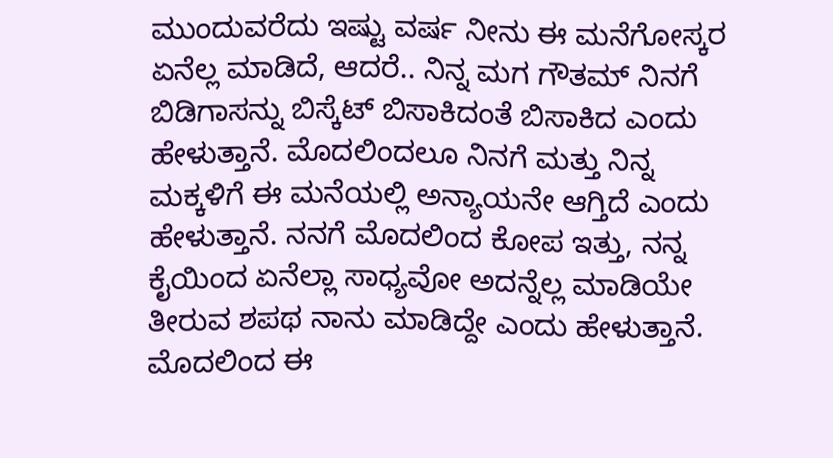ಮುಂದುವರೆದು ಇಷ್ಟು ವರ್ಷ ನೀನು ಈ ಮನೆಗೋಸ್ಕರ ಏನೆಲ್ಲ ಮಾಡಿದೆ, ಆದರೆ.. ನಿನ್ನ ಮಗ ಗೌತಮ್ ನಿನಗೆ ಬಿಡಿಗಾಸನ್ನು ಬಿಸ್ಕೆಟ್ ಬಿಸಾಕಿದಂತೆ ಬಿಸಾಕಿದ ಎಂದು ಹೇಳುತ್ತಾನೆ. ಮೊದಲಿಂದಲೂ ನಿನಗೆ ಮತ್ತು ನಿನ್ನ ಮಕ್ಕಳಿಗೆ ಈ ಮನೆಯಲ್ಲಿ ಅನ್ಯಾಯನೇ ಆಗ್ತಿದೆ ಎಂದು ಹೇಳುತ್ತಾನೆ. ನನಗೆ ಮೊದಲಿಂದ ಕೋಪ ಇತ್ತು, ನನ್ನ ಕೈಯಿಂದ ಏನೆಲ್ಲಾ ಸಾಧ್ಯವೋ ಅದನ್ನೆಲ್ಲ ಮಾಡಿಯೇ ತೀರುವ ಶಪಥ ನಾನು ಮಾಡಿದ್ದೇ ಎಂದು ಹೇಳುತ್ತಾನೆ. ಮೊದಲಿಂದ ಈ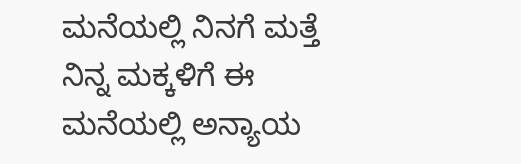ಮನೆಯಲ್ಲಿ ನಿನಗೆ ಮತ್ತೆ ನಿನ್ನ ಮಕ್ಕಳಿಗೆ ಈ ಮನೆಯಲ್ಲಿ ಅನ್ಯಾಯ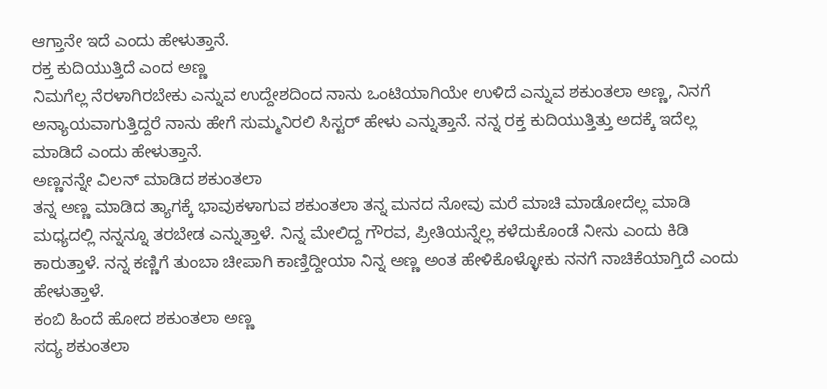ಆಗ್ತಾನೇ ಇದೆ ಎಂದು ಹೇಳುತ್ತಾನೆ.
ರಕ್ತ ಕುದಿಯುತ್ತಿದೆ ಎಂದ ಅಣ್ಣ
ನಿಮಗೆಲ್ಲ ನೆರಳಾಗಿರಬೇಕು ಎನ್ನುವ ಉದ್ದೇಶದಿಂದ ನಾನು ಒಂಟಿಯಾಗಿಯೇ ಉಳಿದೆ ಎನ್ನುವ ಶಕುಂತಲಾ ಅಣ್ಣ, ನಿನಗೆ ಅನ್ಯಾಯವಾಗುತ್ತಿದ್ದರೆ ನಾನು ಹೇಗೆ ಸುಮ್ಮನಿರಲಿ ಸಿಸ್ಟರ್ ಹೇಳು ಎನ್ನುತ್ತಾನೆ. ನನ್ನ ರಕ್ತ ಕುದಿಯುತ್ತಿತ್ತು ಅದಕ್ಕೆ ಇದೆಲ್ಲ ಮಾಡಿದೆ ಎಂದು ಹೇಳುತ್ತಾನೆ.
ಅಣ್ಣನನ್ನೇ ವಿಲನ್ ಮಾಡಿದ ಶಕುಂತಲಾ
ತನ್ನ ಅಣ್ಣ ಮಾಡಿದ ತ್ಯಾಗಕ್ಕೆ ಭಾವುಕಳಾಗುವ ಶಕುಂತಲಾ ತನ್ನ ಮನದ ನೋವು ಮರೆ ಮಾಚಿ ಮಾಡೋದೆಲ್ಲ ಮಾಡಿ ಮಧ್ಯದಲ್ಲಿ ನನ್ನನ್ನೂ ತರಬೇಡ ಎನ್ನುತ್ತಾಳೆ. ನಿನ್ನ ಮೇಲಿದ್ದ ಗೌರವ, ಪ್ರೀತಿಯನ್ನೆಲ್ಲ ಕಳೆದುಕೊಂಡೆ ನೀನು ಎಂದು ಕಿಡಿ ಕಾರುತ್ತಾಳೆ. ನನ್ನ ಕಣ್ಣಿಗೆ ತುಂಬಾ ಚೀಪಾಗಿ ಕಾಣ್ತಿದ್ದೀಯಾ ನಿನ್ನ ಅಣ್ಣ ಅಂತ ಹೇಳಿಕೊಳ್ಳೋಕು ನನಗೆ ನಾಚಿಕೆಯಾಗ್ತಿದೆ ಎಂದು ಹೇಳುತ್ತಾಳೆ.
ಕಂಬಿ ಹಿಂದೆ ಹೋದ ಶಕುಂತಲಾ ಅಣ್ಣ
ಸದ್ಯ ಶಕುಂತಲಾ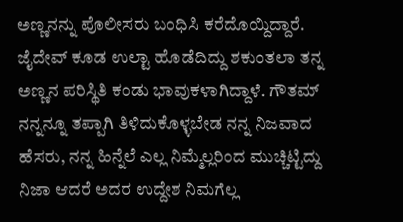ಅಣ್ಣನನ್ನು ಪೊಲೀಸರು ಬಂಧಿಸಿ ಕರೆದೊಯ್ದಿದ್ದಾರೆ. ಜೈದೇವ್ ಕೂಡ ಉಲ್ಟಾ ಹೊಡೆದಿದ್ದು ಶಕುಂತಲಾ ತನ್ನ ಅಣ್ಣನ ಪರಿಸ್ಥಿತಿ ಕಂಡು ಭಾವುಕಳಾಗಿದ್ದಾಳೆ. ಗೌತಮ್ ನನ್ನನ್ನೂ ತಪ್ಪಾಗಿ ತಿಳಿದುಕೊಳ್ಳಬೇಡ ನನ್ನ ನಿಜವಾದ ಹೆಸರು, ನನ್ನ ಹಿನ್ನೆಲೆ ಎಲ್ಲ ನಿಮ್ಮೆಲ್ಲರಿಂದ ಮುಚ್ಚಿಟ್ಟಿದ್ದು ನಿಜಾ ಆದರೆ ಅದರ ಉದ್ದೇಶ ನಿಮಗೆಲ್ಲ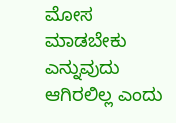ಮೋಸ ಮಾಡಬೇಕು ಎನ್ನುವುದು ಆಗಿರಲಿಲ್ಲ ಎಂದು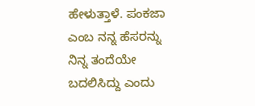ಹೇಳುತ್ತಾಳೆ. ಪಂಕಜಾ ಎಂಬ ನನ್ನ ಹೆಸರನ್ನು ನಿನ್ನ ತಂದೆಯೇ ಬದಲಿಸಿದ್ದು ಎಂದು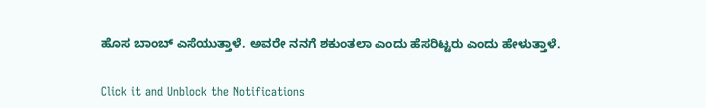ಹೊಸ ಬಾಂಬ್ ಎಸೆಯುತ್ತಾಳೆ. ಅವರೇ ನನಗೆ ಶಕುಂತಲಾ ಎಂದು ಹೆಸರಿಟ್ಟರು ಎಂದು ಹೇಳುತ್ತಾಳೆ.


Click it and Unblock the Notifications